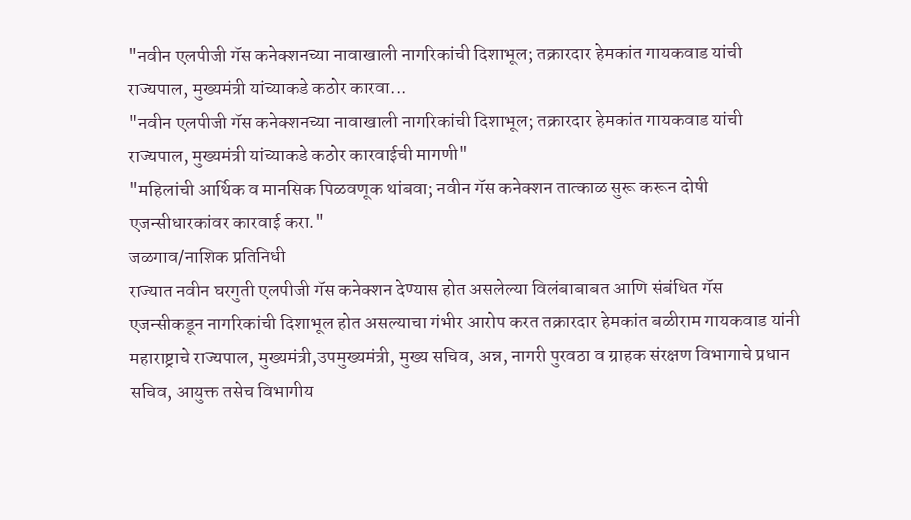"नवीन एलपीजी गॅस कनेक्शनच्या नावाखाली नागरिकांची दिशाभूल; तक्रारदार हेमकांत गायकवाड यांची राज्यपाल, मुख्यमंत्री यांच्याकडे कठोर कारवा...
"नवीन एलपीजी गॅस कनेक्शनच्या नावाखाली नागरिकांची दिशाभूल; तक्रारदार हेमकांत गायकवाड यांची राज्यपाल, मुख्यमंत्री यांच्याकडे कठोर कारवाईची मागणी"
"महिलांची आर्थिक व मानसिक पिळवणूक थांबवा; नवीन गॅस कनेक्शन तात्काळ सुरू करून दोषी एजन्सीधारकांवर कारवाई करा."
जळगाव/नाशिक प्रतिनिधी
राज्यात नवीन घरगुती एलपीजी गॅस कनेक्शन देण्यास होत असलेल्या विलंबाबाबत आणि संबंधित गॅस एजन्सीकडून नागरिकांची दिशाभूल होत असल्याचा गंभीर आरोप करत तक्रारदार हेमकांत बळीराम गायकवाड यांनी महाराष्ट्राचे राज्यपाल, मुख्यमंत्री,उपमुख्यमंत्री, मुख्य सचिव, अन्न, नागरी पुरवठा व ग्राहक संरक्षण विभागाचे प्रधान सचिव, आयुक्त तसेच विभागीय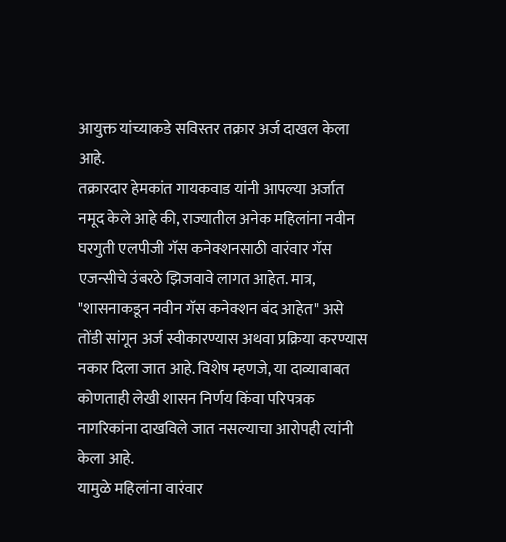आयुक्त यांच्याकडे सविस्तर तक्रार अर्ज दाखल केला आहे.
तक्रारदार हेमकांत गायकवाड यांनी आपल्या अर्जात नमूद केले आहे की, राज्यातील अनेक महिलांना नवीन घरगुती एलपीजी गॅस कनेक्शनसाठी वारंवार गॅस एजन्सीचे उंबरठे झिजवावे लागत आहेत. मात्र, "शासनाकडून नवीन गॅस कनेक्शन बंद आहेत" असे तोंडी सांगून अर्ज स्वीकारण्यास अथवा प्रक्रिया करण्यास नकार दिला जात आहे. विशेष म्हणजे, या दाव्याबाबत कोणताही लेखी शासन निर्णय किंवा परिपत्रक नागरिकांना दाखविले जात नसल्याचा आरोपही त्यांनी केला आहे.
यामुळे महिलांना वारंवार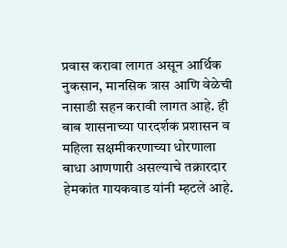प्रवास करावा लागत असून आर्थिक नुकसान, मानसिक त्रास आणि वेळेची नासाडी सहन करावी लागत आहे. ही बाब शासनाच्या पारदर्शक प्रशासन व महिला सक्षमीकरणाच्या धोरणाला बाधा आणणारी असल्याचे तक्रारदार हेमकांत गायकवाड यांनी म्हटले आहे.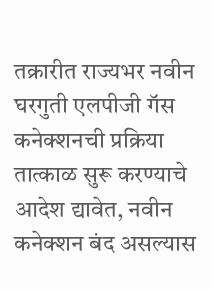तक्रारीत राज्यभर नवीन घरगुती एलपीजी गॅस कनेक्शनची प्रक्रिया तात्काळ सुरू करण्याचे आदेश द्यावेत, नवीन कनेक्शन बंद असल्यास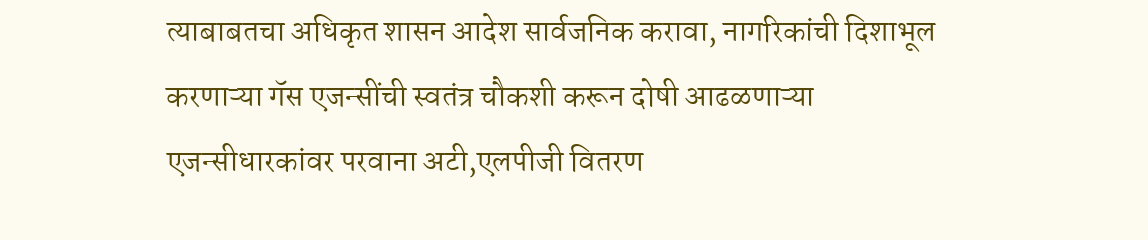त्याबाबतचा अधिकृत शासन आदेश सार्वजनिक करावा, नागरिकांची दिशाभूल करणाऱ्या गॅस एजन्सींची स्वतंत्र चौकशी करून दोषी आढळणाऱ्या एजन्सीधारकांवर परवाना अटी,एलपीजी वितरण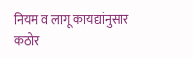नियम व लागू कायद्यांनुसार कठोर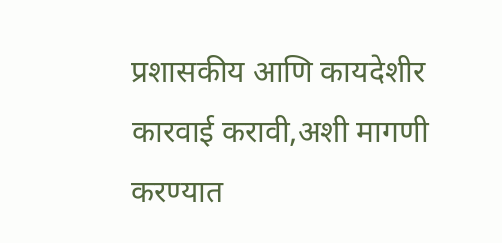प्रशासकीय आणि कायदेशीर कारवाई करावी,अशी मागणी करण्यात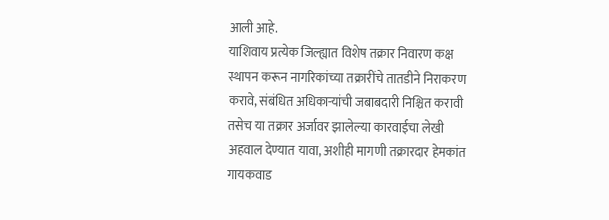आली आहे.
याशिवाय प्रत्येक जिल्ह्यात विशेष तक्रार निवारण कक्ष स्थापन करून नागरिकांच्या तक्रारींचे तातडीने निराकरण करावे, संबंधित अधिकाऱ्यांची जबाबदारी निश्चित करावी तसेच या तक्रार अर्जावर झालेल्या कारवाईचा लेखी अहवाल देण्यात यावा, अशीही मागणी तक्रारदार हेमकांत गायकवाड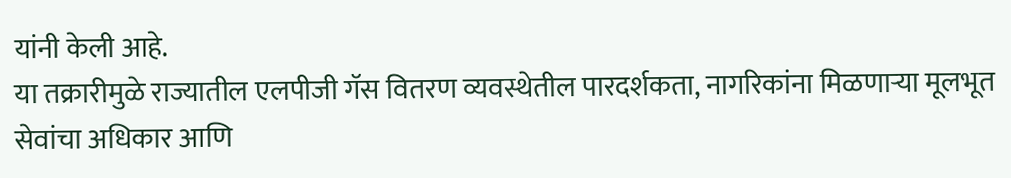यांनी केली आहे.
या तक्रारीमुळे राज्यातील एलपीजी गॅस वितरण व्यवस्थेतील पारदर्शकता, नागरिकांना मिळणाऱ्या मूलभूत सेवांचा अधिकार आणि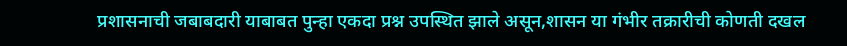प्रशासनाची जबाबदारी याबाबत पुन्हा एकदा प्रश्न उपस्थित झाले असून,शासन या गंभीर तक्रारीची कोणती दखल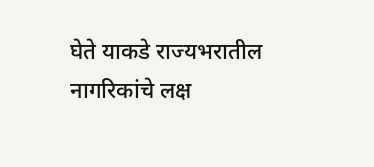घेते याकडे राज्यभरातील नागरिकांचे लक्ष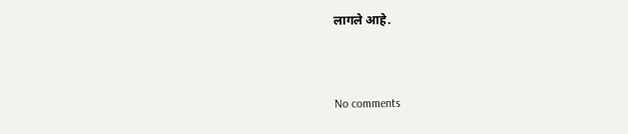लागले आहे.


No comments